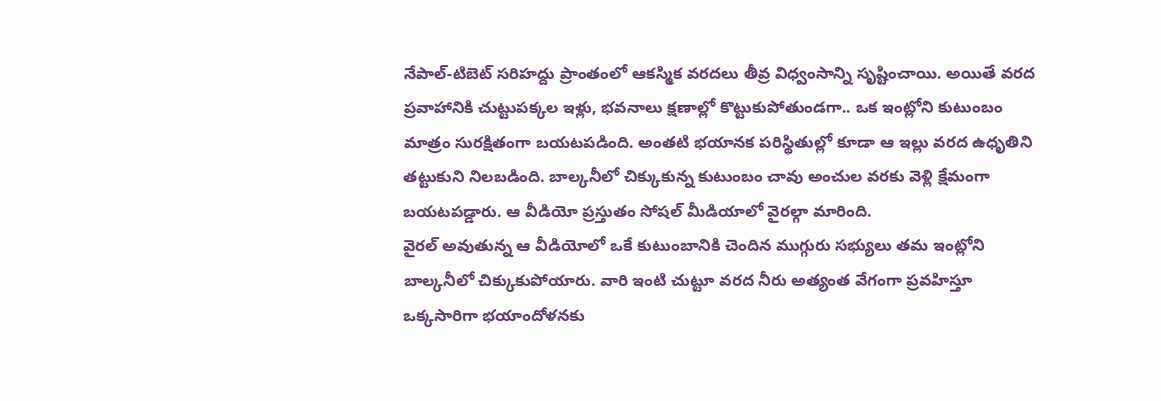నేపాల్-టిబెట్ సరిహద్దు ప్రాంతంలో ఆకస్మిక వరదలు తీవ్ర విధ్వంసాన్ని సృష్టించాయి. అయితే వరద ప్రవాహానికి చుట్టుపక్కల ఇళ్లు, భవనాలు క్షణాల్లో కొట్టుకుపోతుండగా.. ఒక ఇంట్లోని కుటుంబం మాత్రం సురక్షితంగా బయటపడింది. అంతటి భయానక పరిస్థితుల్లో కూడా ఆ ఇల్లు వరద ఉధృతిని తట్టుకుని నిలబడింది. బాల్కనీలో చిక్కుకున్న కుటుంబం చావు అంచుల వరకు వెళ్లి క్షేమంగా బయటపడ్డారు. ఆ వీడియో ప్రస్తుతం సోషల్ మీడియాలో వైరల్గా మారింది.
వైరల్ అవుతున్న ఆ వీడియోలో ఒకే కుటుంబానికి చెందిన ముగ్గురు సభ్యులు తమ ఇంట్లోని బాల్కనీలో చిక్కుకుపోయారు. వారి ఇంటి చుట్టూ వరద నీరు అత్యంత వేగంగా ప్రవహిస్తూ ఒక్కసారిగా భయాందోళనకు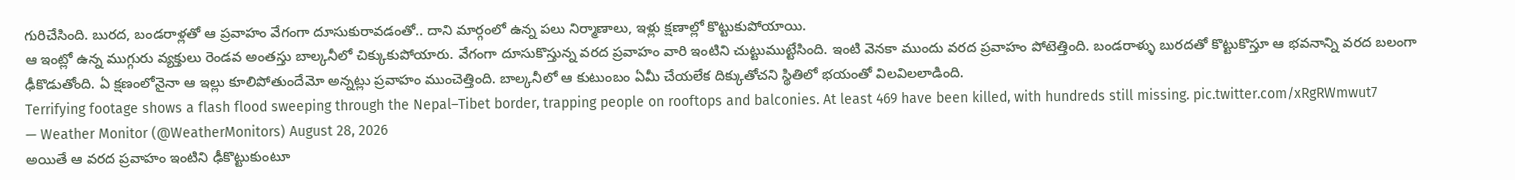గురిచేసింది. బురద, బండరాళ్లతో ఆ ప్రవాహం వేగంగా దూసుకురావడంతో.. దాని మార్గంలో ఉన్న పలు నిర్మాణాలు, ఇళ్లు క్షణాల్లో కొట్టుకుపోయాయి.
ఆ ఇంట్లో ఉన్న ముగ్గురు వ్యక్తులు రెండవ అంతస్తు బాల్కనీలో చిక్కుకుపోయారు. వేగంగా దూసుకొస్తున్న వరద ప్రవాహం వారి ఇంటిని చుట్టుముట్టేసింది. ఇంటి వెనకా ముందు వరద ప్రవాహం పోటెత్తింది. బండరాళ్ళు బురదతో కొట్టుకొస్తూ ఆ భవనాన్ని వరద బలంగా ఢీకొడుతోంది. ఏ క్షణంలోనైనా ఆ ఇల్లు కూలిపోతుందేమో అన్నట్లు ప్రవాహం ముంచెత్తింది. బాల్కనీలో ఆ కుటుంబం ఏమీ చేయలేక దిక్కుతోచని స్థితిలో భయంతో విలవిలలాడింది.
Terrifying footage shows a flash flood sweeping through the Nepal–Tibet border, trapping people on rooftops and balconies. At least 469 have been killed, with hundreds still missing. pic.twitter.com/xRgRWmwut7
— Weather Monitor (@WeatherMonitors) August 28, 2026
అయితే ఆ వరద ప్రవాహం ఇంటిని ఢీకొట్టుకుంటూ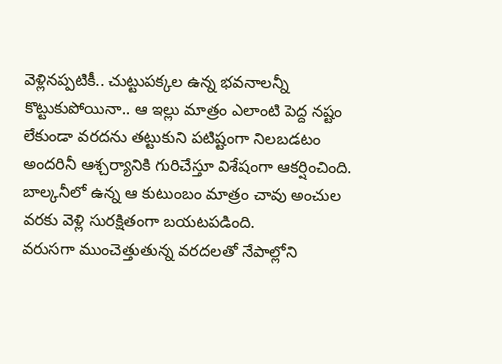వెళ్లినప్పటికీ.. చుట్టుపక్కల ఉన్న భవనాలన్నీ కొట్టుకుపోయినా.. ఆ ఇల్లు మాత్రం ఎలాంటి పెద్ద నష్టం లేకుండా వరదను తట్టుకుని పటిష్టంగా నిలబడటం అందరినీ ఆశ్చర్యానికి గురిచేస్తూ విశేషంగా ఆకర్షించింది. బాల్కనీలో ఉన్న ఆ కుటుంబం మాత్రం చావు అంచుల వరకు వెళ్లి సురక్షితంగా బయటపడింది.
వరుసగా ముంచెత్తుతున్న వరదలతో నేపాల్లోని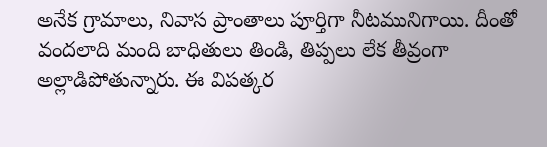అనేక గ్రామాలు, నివాస ప్రాంతాలు పూర్తిగా నీటమునిగాయి. దీంతో వందలాది మంది బాధితులు తిండి, తిప్పలు లేక తీవ్రంగా అల్లాడిపోతున్నారు. ఈ విపత్కర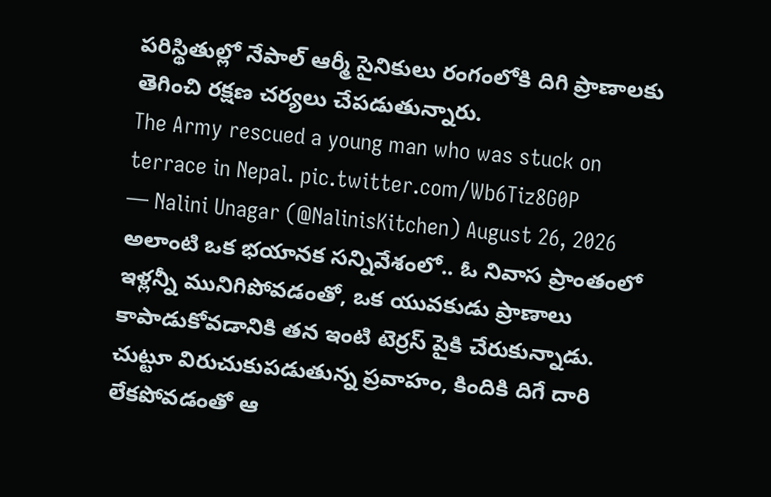పరిస్థితుల్లో నేపాల్ ఆర్మీ సైనికులు రంగంలోకి దిగి ప్రాణాలకు తెగించి రక్షణ చర్యలు చేపడుతున్నారు.
The Army rescued a young man who was stuck on terrace in Nepal. pic.twitter.com/Wb6Tiz8G0P
— Nalini Unagar (@NalinisKitchen) August 26, 2026
అలాంటి ఒక భయానక సన్నివేశంలో.. ఓ నివాస ప్రాంతంలో ఇళ్లన్నీ మునిగిపోవడంతో, ఒక యువకుడు ప్రాణాలు కాపాడుకోవడానికి తన ఇంటి టెర్రస్ పైకి చేరుకున్నాడు. చుట్టూ విరుచుకుపడుతున్న ప్రవాహం, కిందికి దిగే దారి లేకపోవడంతో ఆ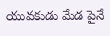యువకుడు మేడ పైనే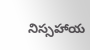నిస్సహాయ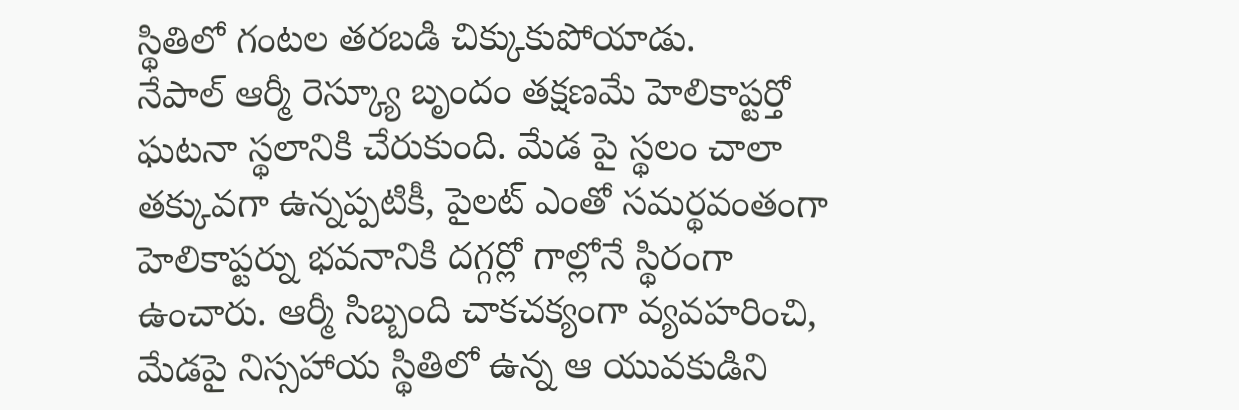స్థితిలో గంటల తరబడి చిక్కుకుపోయాడు.
నేపాల్ ఆర్మీ రెస్క్యూ బృందం తక్షణమే హెలికాప్టర్తో ఘటనా స్థలానికి చేరుకుంది. మేడ పై స్థలం చాలా తక్కువగా ఉన్నప్పటికీ, పైలట్ ఎంతో సమర్థవంతంగా హెలికాప్టర్ను భవనానికి దగ్గర్లో గాల్లోనే స్థిరంగా ఉంచారు. ఆర్మీ సిబ్బంది చాకచక్యంగా వ్యవహరించి, మేడపై నిస్సహాయ స్థితిలో ఉన్న ఆ యువకుడిని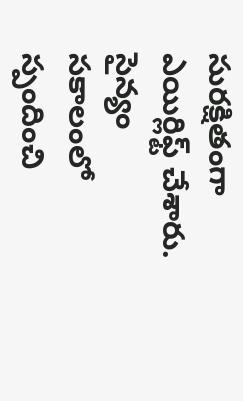సురక్షితంగా ఎయిర్లిఫ్ట్ చేశారు.
సైన్యం సకాలంలో స్పందించి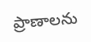ప్రాణాలను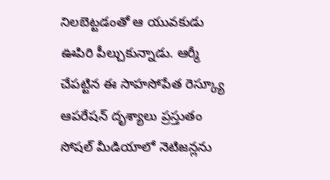నిలబెట్టడంతో ఆ యువకుడు ఊపిరి పీల్చుకున్నాడు. ఆర్మీ చేపట్టిన ఈ సాహసోపేత రెస్క్యూ ఆపరేషన్ దృశ్యాలు ప్రస్తుతం సోషల్ మీడియాలో నెటిజన్లను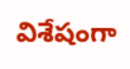విశేషంగా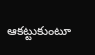ఆకట్టుకుంటూ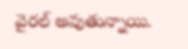వైరల్ అవుతున్నాయి.